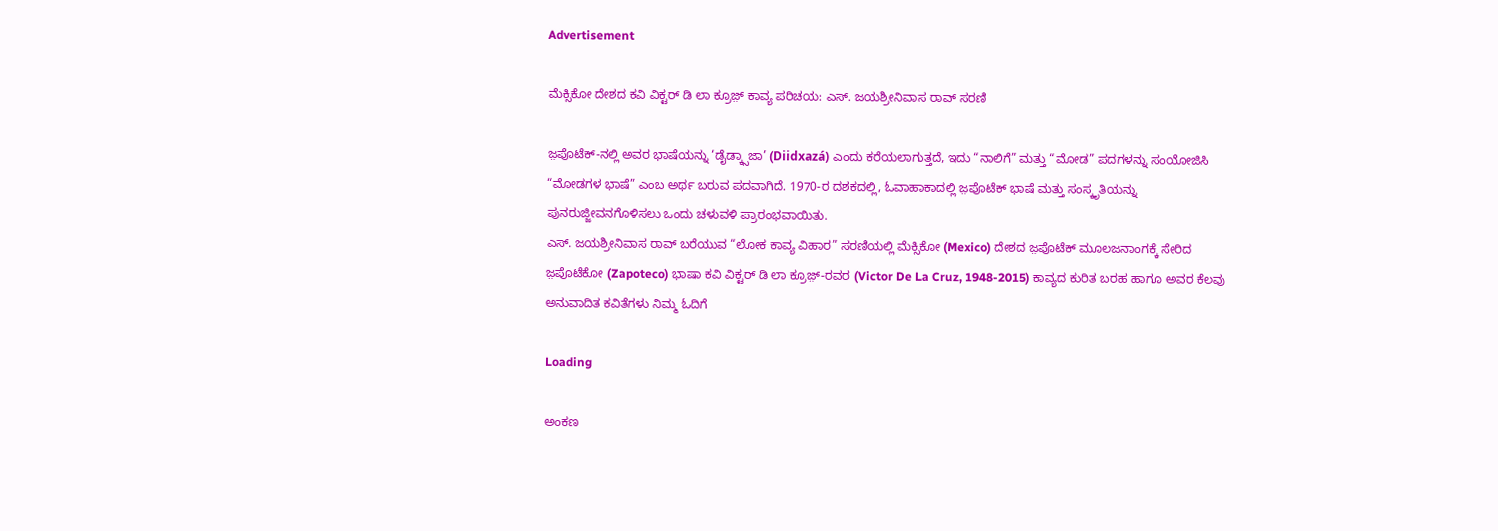Advertisement

ಮೆಕ್ಸಿಕೋ ದೇಶದ ಕವಿ ವಿಕ್ಟರ್ ಡಿ ಲಾ ಕ್ರೂಜ಼್ ಕಾವ್ಯ ಪರಿಚಯ: ಎಸ್. ಜಯಶ್ರೀನಿವಾಸ ರಾವ್ ಸರಣಿ

ಜ಼ಪೊಟೆಕ್‌-ನಲ್ಲಿ ಅವರ ಭಾಷೆಯನ್ನು ‘ಡೈಡ್ಕ್ಸಾಜಾ’ (Diidxazá) ಎಂದು ಕರೆಯಲಾಗುತ್ತದೆ, ಇದು “ನಾಲಿಗೆ” ಮತ್ತು “ಮೋಡ” ಪದಗಳನ್ನು ಸಂಯೋಜಿಸಿ “ಮೋಡಗಳ ಭಾಷೆ” ಎಂಬ ಅರ್ಥ ಬರುವ ಪದವಾಗಿದೆ. 1970-ರ ದಶಕದಲ್ಲಿ, ಓವಾಹಾಕಾದಲ್ಲಿ ಜ಼ಪೊಟೆಕ್ ಭಾಷೆ ಮತ್ತು ಸಂಸ್ಕೃತಿಯನ್ನು ಪುನರುಜ್ಜೀವನಗೊಳಿಸಲು ಒಂದು ಚಳುವಳಿ ಪ್ರಾರಂಭವಾಯಿತು.
ಎಸ್. ಜಯಶ್ರೀನಿವಾಸ ರಾವ್ ಬರೆಯುವ “ಲೋಕ ಕಾವ್ಯ ವಿಹಾರ” ಸರಣಿಯಲ್ಲಿ ಮೆಕ್ಸಿಕೋ (Mexico) ದೇಶದ ಜ಼ಪೊಟೆಕ್ ಮೂಲಜನಾಂಗಕ್ಕೆ ಸೇರಿದ ಜ಼ಪೊಟೆಕೋ (Zapoteco) ಭಾಷಾ ಕವಿ ವಿಕ್ಟರ್ ಡಿ ಲಾ ಕ್ರೂಜ಼್-ರವರ (Victor De La Cruz, 1948-2015) ಕಾವ್ಯದ ಕುರಿತ ಬರಹ ಹಾಗೂ ಅವರ ಕೆಲವು ಅನುವಾದಿತ ಕವಿತೆಗಳು ನಿಮ್ಮ ಓದಿಗೆ

Loading

ಅಂಕಣ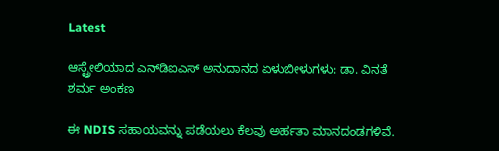Latest

ಆಸ್ಟ್ರೇಲಿಯಾದ ಎನ್‌ಡಿಐಎಸ್‌ ಅನುದಾನದ ಏಳುಬೀಳುಗಳು: ಡಾ. ವಿನತೆ ಶರ್ಮ ಅಂಕಣ

ಈ NDIS ಸಹಾಯವನ್ನು ಪಡೆಯಲು ಕೆಲವು ಅರ್ಹತಾ ಮಾನದಂಡಗಳಿವೆ.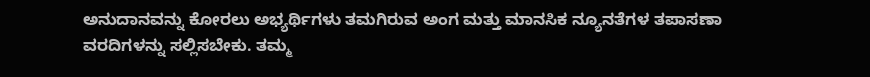ಅನುದಾನವನ್ನು ಕೋರಲು ಅಭ್ಯರ್ಥಿಗಳು ತಮಗಿರುವ ಅಂಗ ಮತ್ತು ಮಾನಸಿಕ ನ್ಯೂನತೆಗಳ ತಪಾಸಣಾ ವರದಿಗಳನ್ನು ಸಲ್ಲಿಸಬೇಕು. ತಮ್ಮ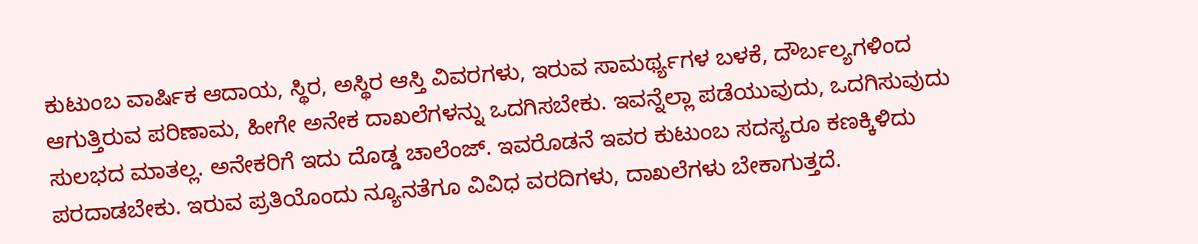ಕುಟುಂಬ ವಾರ್ಷಿಕ ಆದಾಯ, ಸ್ಥಿರ, ಅಸ್ಥಿರ ಆಸ್ತಿ ವಿವರಗಳು, ಇರುವ ಸಾಮರ್ಥ್ಯಗಳ ಬಳಕೆ, ದೌರ್ಬಲ್ಯಗಳಿಂದ ಆಗುತ್ತಿರುವ ಪರಿಣಾಮ, ಹೀಗೇ ಅನೇಕ ದಾಖಲೆಗಳನ್ನು ಒದಗಿಸಬೇಕು. ಇವನ್ನೆಲ್ಲಾ ಪಡೆಯುವುದು, ಒದಗಿಸುವುದು ಸುಲಭದ ಮಾತಲ್ಲ. ಅನೇಕರಿಗೆ ಇದು ದೊಡ್ಡ ಚಾಲೆಂಜ್. ಇವರೊಡನೆ ಇವರ ಕುಟುಂಬ ಸದಸ್ಯರೂ ಕಣಕ್ಕಿಳಿದು ಪರದಾಡಬೇಕು. ಇರುವ ಪ್ರತಿಯೊಂದು ನ್ಯೂನತೆಗೂ ವಿವಿಧ ವರದಿಗಳು, ದಾಖಲೆಗಳು ಬೇಕಾಗುತ್ತದೆ.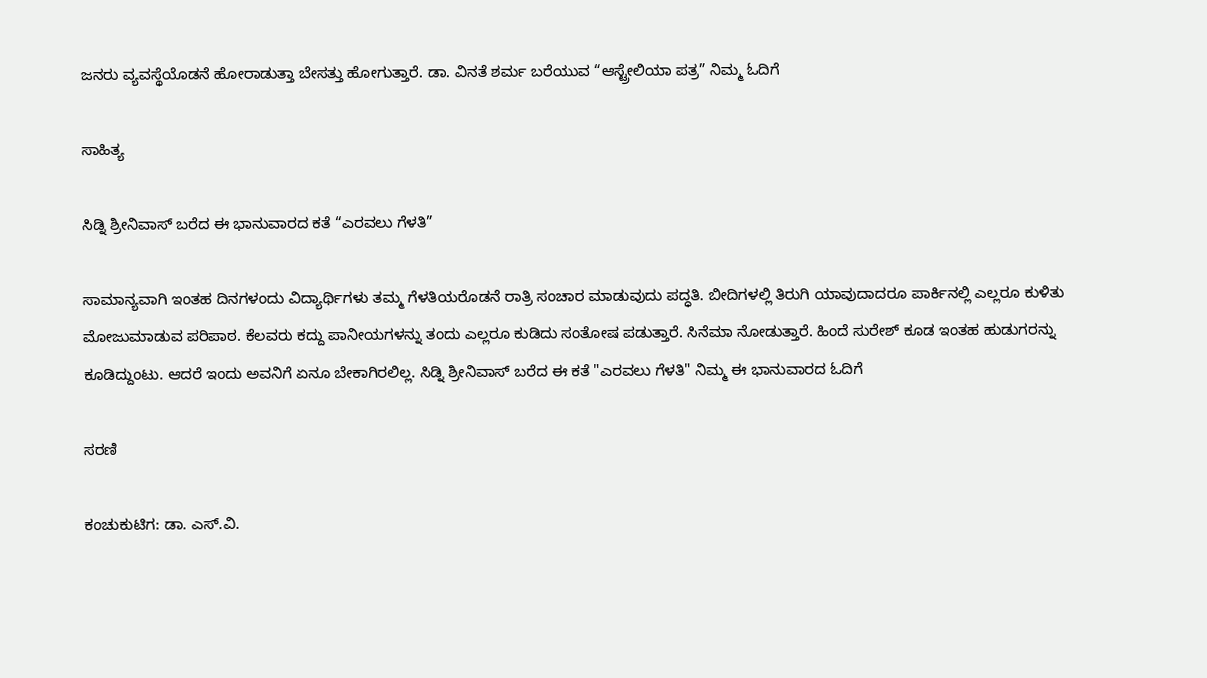ಜನರು ವ್ಯವಸ್ಥೆಯೊಡನೆ ಹೋರಾಡುತ್ತಾ ಬೇಸತ್ತು ಹೋಗುತ್ತಾರೆ. ಡಾ. ವಿನತೆ ಶರ್ಮ ಬರೆಯುವ “ಆಸ್ಟ್ರೇಲಿಯಾ ಪತ್ರ” ನಿಮ್ಮ ಓದಿಗೆ

ಸಾಹಿತ್ಯ

ಸಿಡ್ನಿ ಶ್ರೀನಿವಾಸ್ ಬರೆದ ಈ ಭಾನುವಾರದ ಕತೆ “ಎರವಲು ಗೆಳತಿ”

ಸಾಮಾನ್ಯವಾಗಿ ಇಂತಹ ದಿನಗಳಂದು ವಿದ್ಯಾರ್ಥಿಗಳು ತಮ್ಮ ಗೆಳತಿಯರೊಡನೆ ರಾತ್ರಿ ಸಂಚಾರ ಮಾಡುವುದು ಪದ್ಧತಿ. ಬೀದಿಗಳಲ್ಲಿ ತಿರುಗಿ ಯಾವುದಾದರೂ ಪಾರ್ಕಿನಲ್ಲಿ ಎಲ್ಲರೂ ಕುಳಿತು ಮೋಜುಮಾಡುವ ಪರಿಪಾಠ. ಕೆಲವರು ಕದ್ದು ಪಾನೀಯಗಳನ್ನು ತಂದು ಎಲ್ಲರೂ ಕುಡಿದು ಸಂತೋಷ ಪಡುತ್ತಾರೆ. ಸಿನೆಮಾ ನೋಡುತ್ತಾರೆ. ಹಿಂದೆ ಸುರೇಶ್ ಕೂಡ ಇಂತಹ ಹುಡುಗರನ್ನು ಕೂಡಿದ್ದುಂಟು. ಆದರೆ ಇಂದು ಅವನಿಗೆ ಏನೂ ಬೇಕಾಗಿರಲಿಲ್ಲ. ಸಿಡ್ನಿ ಶ್ರೀನಿವಾಸ್ ಬರೆದ ಈ ಕತೆ "ಎರವಲು ಗೆಳತಿ" ನಿಮ್ಮ ಈ ಭಾನುವಾರದ ಓದಿಗೆ

ಸರಣಿ

ಕಂಚುಕುಟಿಗ: ಡಾ. ಎಸ್.ವಿ.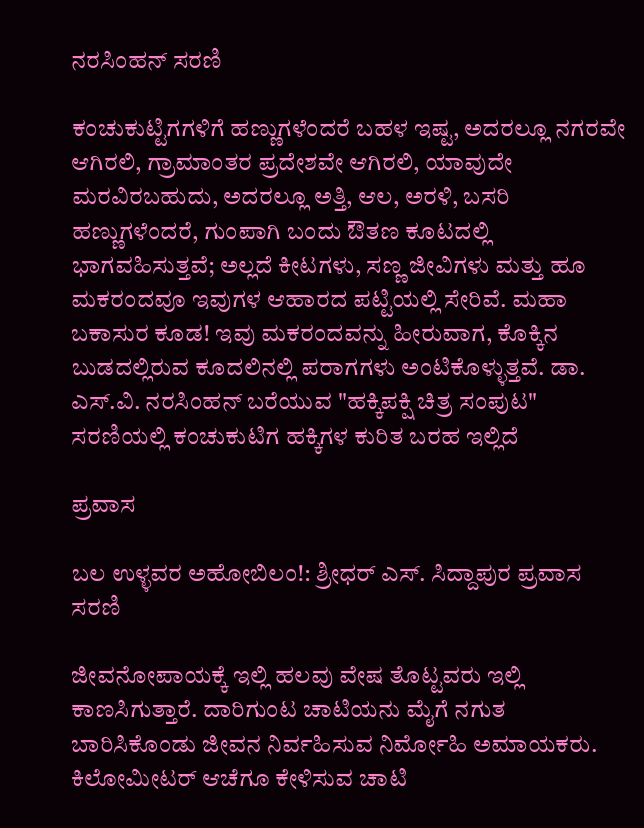ನರಸಿಂಹನ್‌‌ ಸರಣಿ

ಕಂಚುಕುಟ್ಟಿಗಗಳಿಗೆ ಹಣ್ಣುಗಳೆಂದರೆ ಬಹಳ ಇಷ್ಟ, ಅದರಲ್ಲೂ ನಗರವೇ ಆಗಿರಲಿ, ಗ್ರಾಮಾಂತರ ಪ್ರದೇಶವೇ ಆಗಿರಲಿ, ಯಾವುದೇ ಮರವಿರಬಹುದು, ಅದರಲ್ಲೂ ಅತ್ತಿ, ಆಲ, ಅರಳಿ, ಬಸರಿ ಹಣ್ಣುಗಳೆಂದರೆ, ಗುಂಪಾಗಿ ಬಂದು ಔತಣ ಕೂಟದಲ್ಲಿ ಭಾಗವಹಿಸುತ್ತವೆ; ಅಲ್ಲದೆ ಕೀಟಗಳು, ಸಣ್ಣ ಜೀವಿಗಳು ಮತ್ತು ಹೂ ಮಕರಂದವೂ ಇವುಗಳ ಆಹಾರದ ಪಟ್ಟಿಯಲ್ಲಿ ಸೇರಿವೆ. ಮಹಾ ಬಕಾಸುರ ಕೂಡ! ಇವು ಮಕರಂದವನ್ನು ಹೀರುವಾಗ, ಕೊಕ್ಕಿನ ಬುಡದಲ್ಲಿರುವ ಕೂದಲಿನಲ್ಲಿ ಪರಾಗಗಳು ಅಂಟಿಕೊಳ್ಳುತ್ತವೆ. ಡಾ. ಎಸ್.ವಿ. ನರಸಿಂಹನ್‌ ಬರೆಯುವ "ಹಕ್ಕಿಪಕ್ಷಿ ಚಿತ್ರ ಸಂಪುಟ" ಸರಣಿಯಲ್ಲಿ ಕಂಚುಕುಟಿಗ ಹಕ್ಕಿಗಳ ಕುರಿತ ಬರಹ ಇಲ್ಲಿದೆ

ಪ್ರವಾಸ

ಬಲ ಉಳ್ಳವರ ಅಹೋಬಿಲಂ!: ಶ್ರೀಧರ್‌ ಎಸ್. ಸಿದ್ದಾಪುರ ಪ್ರವಾಸ ಸರಣಿ

ಜೀವನೋಪಾಯಕ್ಕೆ ಇಲ್ಲಿ ಹಲವು ವೇಷ ತೊಟ್ಟವರು ಇಲ್ಲಿ ಕಾಣಸಿಗುತ್ತಾರೆ. ದಾರಿಗುಂಟ ಚಾಟಿಯನು ಮೈಗೆ ನಗುತ ಬಾರಿಸಿಕೊಂಡು ಜೀವನ ನಿರ್ವಹಿಸುವ ನಿರ್ಮೋಹಿ ಅಮಾಯಕರು. ಕಿಲೋಮೀಟರ್‌ ಆಚೆಗೂ ಕೇಳಿಸುವ ಚಾಟಿ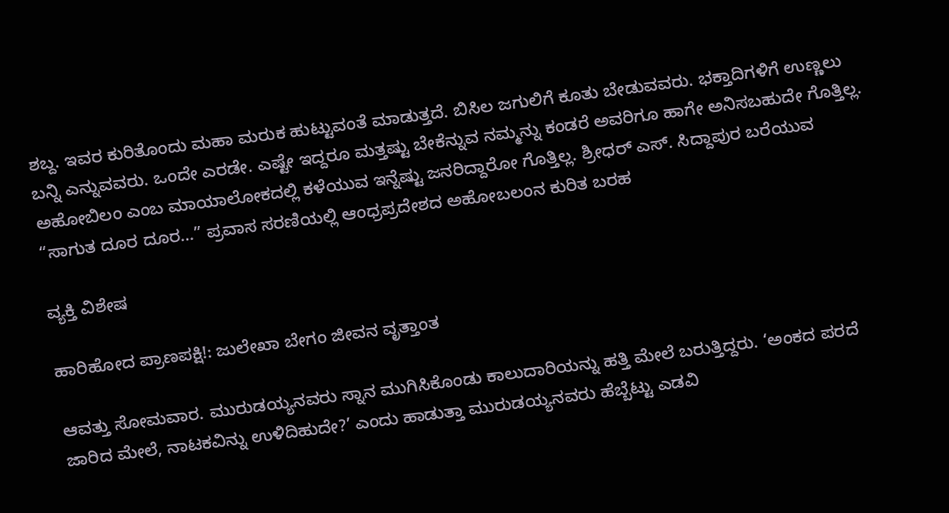ಶಬ್ದ. ಇವರ ಕುರಿತೊಂದು ಮಹಾ ಮರುಕ ಹುಟ್ಟುವಂತೆ ಮಾಡುತ್ತದೆ. ಬಿಸಿಲ ಜಗುಲಿಗೆ ಕೂತು ಬೇಡುವವರು. ಭಕ್ತಾದಿಗಳಿಗೆ ಉಣ್ಣಲು ಬನ್ನಿ ಎನ್ನುವವರು. ಒಂದೇ ಎರಡೇ. ಎಷ್ಟೇ ಇದ್ದರೂ ಮತ್ತಷ್ಟು ಬೇಕೆನ್ನುವ ನಮ್ಮನ್ನು ಕಂಡರೆ ಅವರಿಗೂ ಹಾಗೇ ಅನಿಸಬಹುದೇ ಗೊತ್ತಿಲ್ಲ. ಅಹೋಬಿಲಂ ಎಂಬ ಮಾಯಾಲೋಕದಲ್ಲಿ ಕಳೆಯುವ ಇನ್ನೆಷ್ಟು ಜನರಿದ್ದಾರೋ ಗೊತ್ತಿಲ್ಲ. ಶ್ರೀಧರ್‌ ಎಸ್. ಸಿದ್ದಾಪುರ ಬರೆಯುವ “ಸಾಗುತ ದೂರ ದೂರ…” ಪ್ರವಾಸ ಸರಣಿಯಲ್ಲಿ ಆಂಧ್ರಪ್ರದೇಶದ ಅಹೋಬಲಂನ ಕುರಿತ ಬರಹ

ವ್ಯಕ್ತಿ ವಿಶೇಷ

ಹಾರಿಹೋದ ಪ್ರಾಣಪಕ್ಷಿ!: ಜುಲೇಖಾ ಬೇಗಂ ಜೀವನ ವೃತ್ತಾಂತ

ಆವತ್ತು ಸೋಮವಾರ. ಮುರುಡಯ್ಯನವರು ಸ್ನಾನ ಮುಗಿಸಿಕೊಂಡು ಕಾಲುದಾರಿಯನ್ನು ಹತ್ತಿ ಮೇಲೆ ಬರುತ್ತಿದ್ದರು. ‘ಅಂಕದ ಪರದೆ ಜಾರಿದ ಮೇಲೆ, ನಾಟಕವಿನ್ನು ಉಳಿದಿಹುದೇ?’ ಎಂದು ಹಾಡುತ್ತಾ ಮುರುಡಯ್ಯನವರು ಹೆಬ್ಬೆಟ್ಟು ಎಡವಿ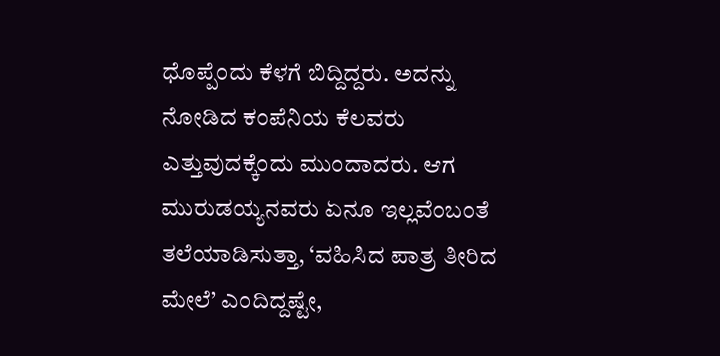ಧೊಪ್ಪೆಂದು ಕೆಳಗೆ ಬಿದ್ದಿದ್ದರು. ಅದನ್ನು ನೋಡಿದ ಕಂಪೆನಿಯ ಕೆಲವರು ಎತ್ತುವುದಕ್ಕೆಂದು ಮುಂದಾದರು. ಆಗ ಮುರುಡಯ್ಯನವರು ಏನೂ ಇಲ್ಲವೆಂಬಂತೆ ತಲೆಯಾಡಿಸುತ್ತಾ, ‘ವಹಿಸಿದ ಪಾತ್ರ ತೀರಿದ ಮೇಲೆ’ ಎಂದಿದ್ದಷ್ಟೇ,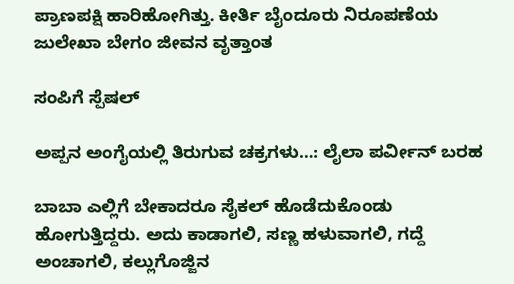ಪ್ರಾಣಪಕ್ಷಿ ಹಾರಿಹೋಗಿತ್ತು. ಕೀರ್ತಿ ಬೈಂದೂರು ನಿರೂಪಣೆಯ ಜುಲೇಖಾ ಬೇಗಂ ಜೀವನ ವೃತ್ತಾಂತ

ಸಂಪಿಗೆ ಸ್ಪೆಷಲ್

ಅಪ್ಪನ ಅಂಗೈಯಲ್ಲಿ ತಿರುಗುವ ಚಕ್ರಗಳು…: ಲೈಲಾ ಪರ್ವೀನ್‌ ಬರಹ

ಬಾಬಾ ಎಲ್ಲಿಗೆ ಬೇಕಾದರೂ ಸೈಕಲ್ ಹೊಡೆದುಕೊಂಡು ಹೋಗುತ್ತಿದ್ದರು. ಅದು ಕಾಡಾಗಲಿ, ಸಣ್ಣ ಹಳುವಾಗಲಿ, ಗದ್ದೆ ಅಂಚಾಗಲಿ, ಕಲ್ಲುಗೊಜ್ಜಿನ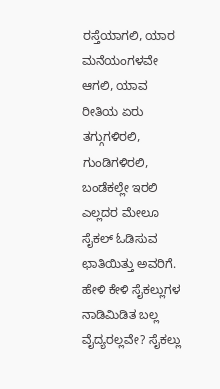ರಸ್ತೆಯಾಗಲಿ, ಯಾರ ಮನೆಯಂಗಳವೇ ಆಗಲಿ, ಯಾವ ರೀತಿಯ ಏರು ತಗ್ಗುಗಳಿರಲಿ, ಗುಂಡಿಗಳಿರಲಿ, ಬಂಡೆಕಲ್ಲೇ ಇರಲಿ ಎಲ್ಲದರ ಮೇಲೂ ಸೈಕಲ್ ಓಡಿಸುವ ಛಾತಿಯಿತ್ತು ಅವರಿಗೆ. ಹೇಳಿ ಕೇಳಿ ಸೈಕಲ್ಲುಗಳ ನಾಡಿಮಿಡಿತ ಬಲ್ಲ ವೈದ್ಯರಲ್ಲವೇ? ಸೈಕಲ್ಲು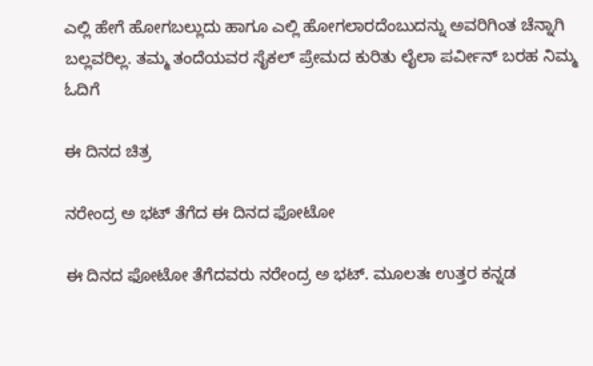ಎಲ್ಲಿ ಹೇಗೆ ಹೋಗಬಲ್ಲುದು ಹಾಗೂ ಎಲ್ಲಿ ಹೋಗಲಾರದೆಂಬುದನ್ನು ಅವರಿಗಿಂತ ಚೆನ್ನಾಗಿ ಬಲ್ಲವರಿಲ್ಲ. ತಮ್ಮ ತಂದೆಯವರ ಸೈಕಲ್‌ ಪ್ರೇಮದ ಕುರಿತು ಲೈಲಾ ಪರ್ವೀನ್‌ ಬರಹ ನಿಮ್ಮ ಓದಿಗೆ

ಈ ದಿನದ ಚಿತ್ರ

ನರೇಂದ್ರ ಅ ಭಟ್ ತೆಗೆದ ಈ ದಿನದ ಫೋಟೋ

ಈ ದಿನದ ಫೋಟೋ ತೆಗೆದವರು ನರೇಂದ್ರ ಅ ಭಟ್. ಮೂಲತಃ ಉತ್ತರ ಕನ್ನಡ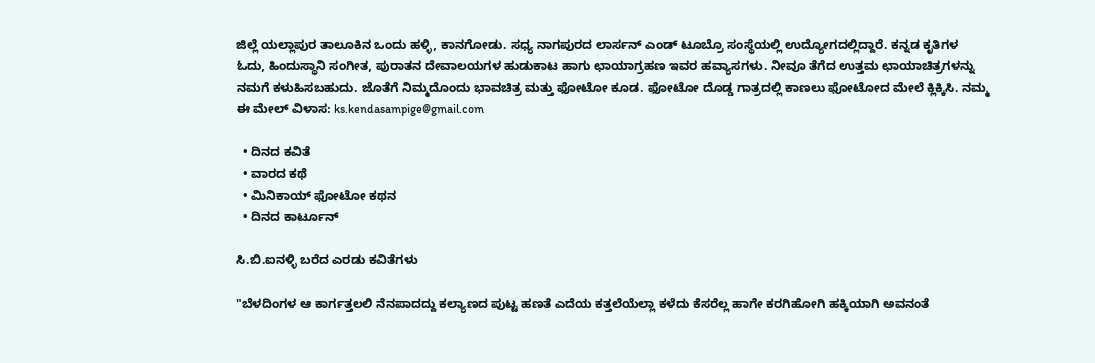ಜಿಲ್ಲೆ ಯಲ್ಲಾಪುರ ತಾಲೂಕಿನ ಒಂದು ಹಳ್ಳಿ, ಕಾನಗೋಡು. ಸಧ್ಯ ನಾಗಪುರದ ಲಾರ್ಸನ್ ಎಂಡ್ ಟೂಬ್ರೊ ಸಂಸ್ಥೆಯಲ್ಲಿ ಉದ್ಯೋಗದಲ್ಲಿದ್ದಾರೆ. ಕನ್ನಡ ಕೃತಿಗಳ ಓದು, ಹಿಂದುಸ್ಥಾನಿ ಸಂಗೀತ, ಪುರಾತನ ದೇವಾಲಯಗಳ ಹುಡುಕಾಟ ಹಾಗು ಛಾಯಾಗ್ರಹಣ ಇವರ ಹವ್ಯಾಸಗಳು. ನೀವೂ ತೆಗೆದ ಉತ್ತಮ ಛಾಯಾಚಿತ್ರಗಳನ್ನು ನಮಗೆ ಕಳುಹಿಸಬಹುದು. ಜೊತೆಗೆ ನಿಮ್ಮದೊಂದು ಭಾವಚಿತ್ರ ಮತ್ತು ಫೋಟೋ ಕೂಡ. ಫೋಟೋ ದೊಡ್ಡ ಗಾತ್ರದಲ್ಲಿ ಕಾಣಲು ಫೋಟೋದ ಮೇಲೆ ಕ್ಲಿಕ್ಕಿಸಿ. ನಮ್ಮ ಈ ಮೇಲ್‌ ವಿಳಾಸ: ks.kendasampige@gmail.com

  • ದಿನದ ಕವಿತೆ
  • ವಾರದ ಕಥೆ
  • ಮಿನಿಕಾಯ್ ಫೋಟೋ ಕಥನ
  • ದಿನದ ಕಾರ್ಟೂನ್

ಸಿ.ಬಿ.ಐನಳ್ಳಿ ಬರೆದ ಎರಡು ಕವಿತೆಗಳು

"ಬೆಳದಿಂಗಳ ಆ ಕಾರ್ಗತ್ತಲಲಿ ನೆನಪಾದದ್ದು ಕಲ್ಯಾಣದ ಪುಟ್ಟ ಹಣತೆ ಎದೆಯ ಕತ್ತಲೆಯೆಲ್ಲಾ ಕಳೆದು ಕೆಸರೆಲ್ಲ ಹಾಗೇ ಕರಗಿಹೋಗಿ ಹಕ್ಕಿಯಾಗಿ ಅವನಂತೆ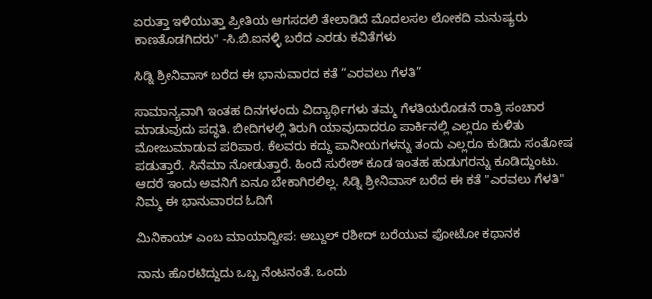ಏರುತ್ತಾ ಇಳಿಯುತ್ತಾ ಪ್ರೀತಿಯ ಆಗಸದಲಿ ತೇಲಾಡಿದೆ ಮೊದಲಸಲ ಲೋಕದಿ ಮನುಷ್ಯರು ಕಾಣತೊಡಗಿದರು" -ಸಿ.ಬಿ.ಐನಳ್ಳಿ ಬರೆದ ಎರಡು ಕವಿತೆಗಳು

ಸಿಡ್ನಿ ಶ್ರೀನಿವಾಸ್ ಬರೆದ ಈ ಭಾನುವಾರದ ಕತೆ “ಎರವಲು ಗೆಳತಿ”

ಸಾಮಾನ್ಯವಾಗಿ ಇಂತಹ ದಿನಗಳಂದು ವಿದ್ಯಾರ್ಥಿಗಳು ತಮ್ಮ ಗೆಳತಿಯರೊಡನೆ ರಾತ್ರಿ ಸಂಚಾರ ಮಾಡುವುದು ಪದ್ಧತಿ. ಬೀದಿಗಳಲ್ಲಿ ತಿರುಗಿ ಯಾವುದಾದರೂ ಪಾರ್ಕಿನಲ್ಲಿ ಎಲ್ಲರೂ ಕುಳಿತು ಮೋಜುಮಾಡುವ ಪರಿಪಾಠ. ಕೆಲವರು ಕದ್ದು ಪಾನೀಯಗಳನ್ನು ತಂದು ಎಲ್ಲರೂ ಕುಡಿದು ಸಂತೋಷ ಪಡುತ್ತಾರೆ. ಸಿನೆಮಾ ನೋಡುತ್ತಾರೆ. ಹಿಂದೆ ಸುರೇಶ್ ಕೂಡ ಇಂತಹ ಹುಡುಗರನ್ನು ಕೂಡಿದ್ದುಂಟು. ಆದರೆ ಇಂದು ಅವನಿಗೆ ಏನೂ ಬೇಕಾಗಿರಲಿಲ್ಲ. ಸಿಡ್ನಿ ಶ್ರೀನಿವಾಸ್ ಬರೆದ ಈ ಕತೆ "ಎರವಲು ಗೆಳತಿ" ನಿಮ್ಮ ಈ ಭಾನುವಾರದ ಓದಿಗೆ

ಮಿನಿಕಾಯ್ ಎಂಬ ಮಾಯಾದ್ವೀಪ: ಅಬ್ದುಲ್ ರಶೀದ್ ಬರೆಯುವ ಫೋಟೋ ಕಥಾನಕ

ನಾನು ಹೊರಟಿದ್ದುದು ಒಬ್ಬ ನೆಂಟನಂತೆ. ಒಂದು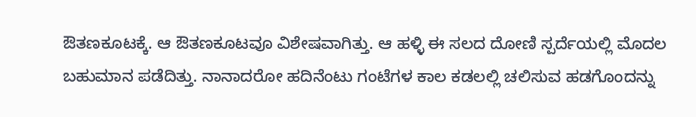ಔತಣಕೂಟಕ್ಕೆ. ಆ ಔತಣಕೂಟವೂ ವಿಶೇಷವಾಗಿತ್ತು. ಆ ಹಳ್ಳಿ ಈ ಸಲದ ದೋಣಿ ಸ್ಪರ್ದೆಯಲ್ಲಿ ಮೊದಲ ಬಹುಮಾನ ಪಡೆದಿತ್ತು. ನಾನಾದರೋ ಹದಿನೆಂಟು ಗಂಟೆಗಳ ಕಾಲ ಕಡಲಲ್ಲಿ ಚಲಿಸುವ ಹಡಗೊಂದನ್ನು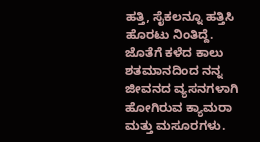ಹತ್ತಿ, ಸೈಕಲನ್ನೂ ಹತ್ತಿಸಿ ಹೊರಟು ನಿಂತಿದ್ದೆ. ಜೊತೆಗೆ ಕಳೆದ ಕಾಲು ಶತಮಾನದಿಂದ ನನ್ನ ಜೀವನದ ವ್ಯಸನಗಳಾಗಿ ಹೋಗಿರುವ ಕ್ಯಾಮರಾ ಮತ್ತು ಮಸೂರಗಳು.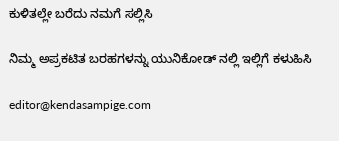ಕುಳಿತಲ್ಲೇ ಬರೆದು ನಮಗೆ ಸಲ್ಲಿಸಿ

ನಿಮ್ಮ ಅಪ್ರಕಟಿತ ಬರಹಗಳನ್ನು ಯುನಿಕೋಡ್ ನಲ್ಲಿ ಇಲ್ಲಿಗೆ ಕಳುಹಿಸಿ

editor@kendasampige.com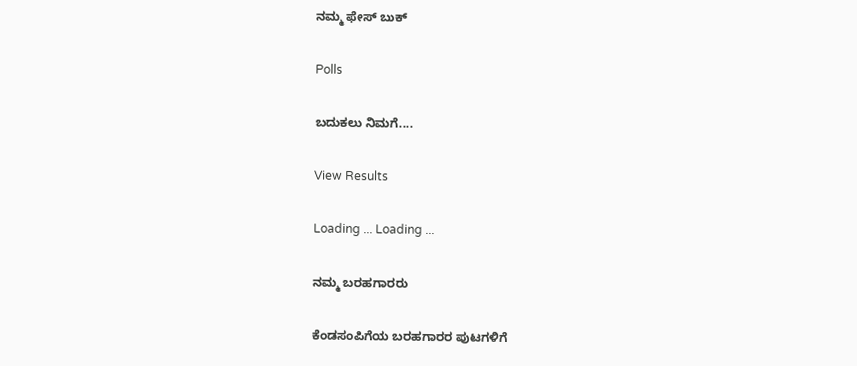ನಮ್ಮ ಫೇಸ್ ಬುಕ್

Polls

ಬದುಕಲು ನಿಮಗೆ....

View Results

Loading ... Loading ...

ನಮ್ಮ ಬರಹಗಾರರು

ಕೆಂಡಸಂಪಿಗೆಯ ಬರಹಗಾರರ ಪುಟಗಳಿಗೆ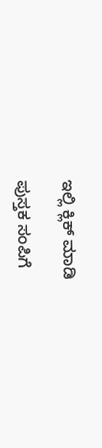ಇಲ್ಲಿ ಕ್ಲಿಕ್ ಮಾಡಿ

ಪುಸ್ತಕ ಸಂಪಿಗೆ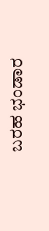ಬರಹ ಭಂಡಾರ